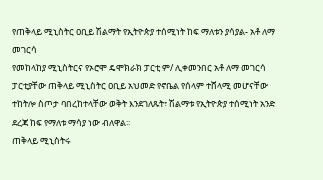የጠቅላይ ሚኒስትር ዐቢይ ሽልማት የኢትዮጵያ ተሰሚነት ከፍ ማለቱን ያሳያል- አቶ ለማ መገርሳ
የመከላከያ ሚኒስትርና የኦሮሞ ዴሞክራክ ፓርቲ ም/ ሊቀመንበር አቶ ለማ መገርሳ ፓርቲያቸው ጠቅላይ ሚኒስትር ዐቢይ አህመድ የኖቤል የሰላም ተሸላሚ መሆናቸው ተከትሎ ስጦታ ባበረከተላቸው ወቅት እንደገለጹት፣ ሽልማቱ የኢትዮጵያ ተሰሚነት አንድ ደረጃ ከፍ የማለቱ ማሳያ ነው ብለዋል፡፡
ጠቅላይ ሚኒስትሩ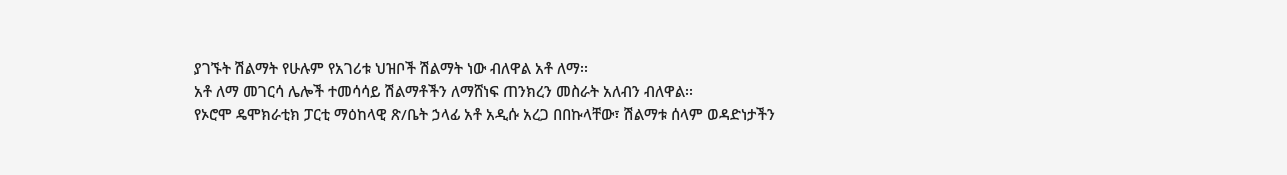ያገኙት ሽልማት የሁሉም የአገሪቱ ህዝቦች ሽልማት ነው ብለዋል አቶ ለማ፡፡
አቶ ለማ መገርሳ ሌሎች ተመሳሳይ ሽልማቶችን ለማሸነፍ ጠንክረን መስራት አለብን ብለዋል፡፡
የኦሮሞ ዴሞክራቲክ ፓርቲ ማዕከላዊ ጽ/ቤት ኃላፊ አቶ አዲሱ አረጋ በበኩላቸው፣ ሽልማቱ ሰላም ወዳድነታችን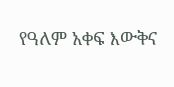የዓለም አቀፍ እውቅና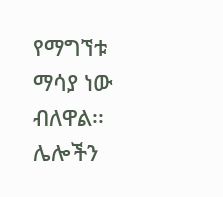የማግኘቱ ማሳያ ነው ብለዋል፡፡
ሌሎችን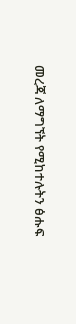መረጃ ለማግኘት የሚከተሉትን ፅሑፍ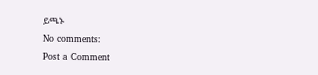ይጫኑ
No comments:
Post a Comment